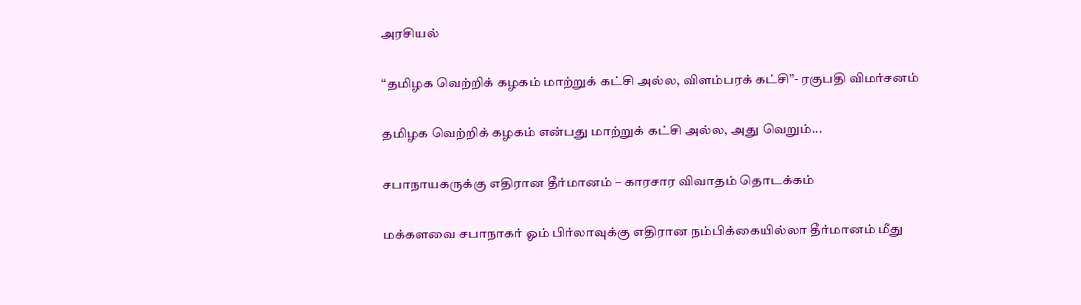அரசியல்

“தமிழக வெற்றிக் கழகம் மாற்றுக் கட்சி அல்ல, விளம்பரக் கட்சி”- ரகுபதி விமர்சனம்

தமிழக வெற்றிக் கழகம் என்பது மாற்றுக் கட்சி அல்ல, அது வெறும்...

சபாநாயகருக்கு எதிரான தீர்மானம் – காரசார விவாதம் தொடக்கம்

மக்களவை சபாநாகர் ஓம் பிர்லாவுக்கு எதிரான நம்பிக்கையில்லா தீர்மானம் மீது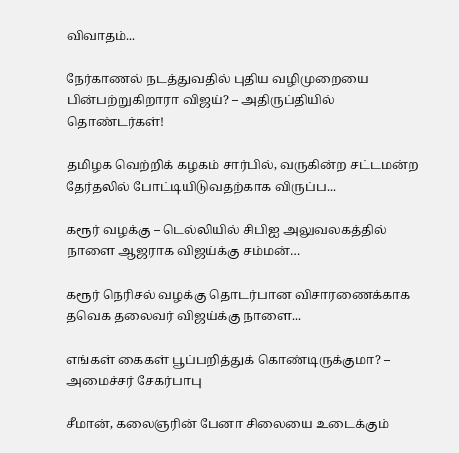விவாதம்...

நேர்காணல் நடத்துவதில் புதிய வழிமுறையை பின்பற்றுகிறாரா விஜய்? – அதிருப்தியில் தொண்டர்கள்!

தமிழக வெற்றிக் கழகம் சார்பில், வருகின்ற சட்டமன்ற தேர்தலில் போட்டியிடுவதற்காக விருப்ப...

கரூர் வழக்கு – டெல்லியில் சிபிஐ அலுவலகத்தில் நாளை ஆஜராக விஜய்க்கு சம்மன்…

கரூர் நெரிசல் வழக்கு தொடர்பான விசாரணைக்காக தவெக தலைவர் விஜய்க்கு நாளை...

எங்கள் கைகள் பூப்பறித்துக் கொண்டிருக்குமா? – அமைச்சர் சேகர்பாபு

சீமான், கலைஞரின் பேனா சிலையை உடைக்கும்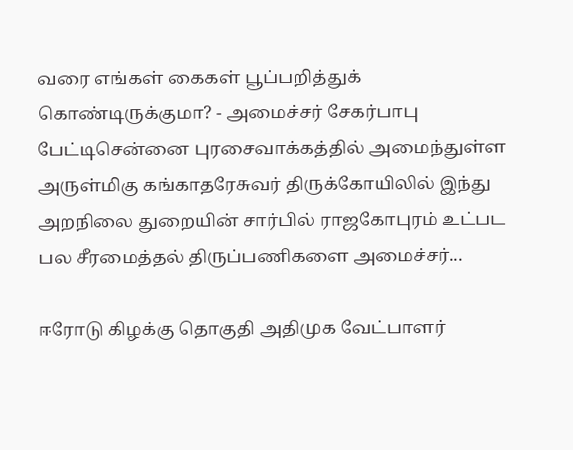வரை எங்கள் கைகள் பூப்பறித்துக் கொண்டிருக்குமா? - அமைச்சர் சேகர்பாபு பேட்டிசென்னை புரசைவாக்கத்தில் அமைந்துள்ள அருள்மிகு கங்காதரேசுவர் திருக்கோயிலில் இந்து அறநிலை துறையின் சார்பில் ராஜகோபுரம் உட்பட பல சீரமைத்தல் திருப்பணிகளை அமைச்சர்...

ஈரோடு கிழக்கு தொகுதி அதிமுக வேட்பாளர்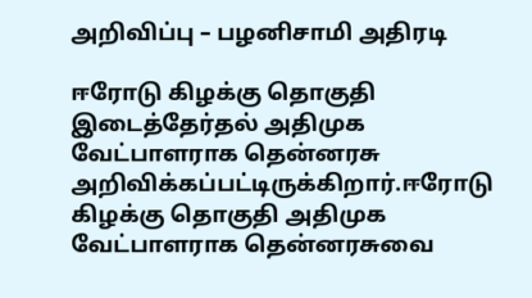அறிவிப்பு – பழனிசாமி அதிரடி

ஈரோடு கிழக்கு தொகுதி இடைத்தேர்தல் அதிமுக வேட்பாளராக தென்னரசு ‌ அறிவிக்கப்பட்டிருக்கிறார்.ஈரோடு கிழக்கு தொகுதி அதிமுக வேட்பாளராக தென்னரசுவை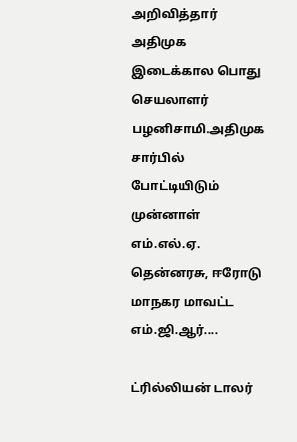அறிவித்தார் அதிமுக இடைக்கால பொது செயலாளர் பழனிசாமி.அதிமுக சார்பில் போட்டியிடும் முன்னாள் எம்.எல்.ஏ. தென்னரசு, ஈரோடு மாநகர மாவட்ட எம்.ஜி.ஆர்....

ட்ரில்லியன் டாலர்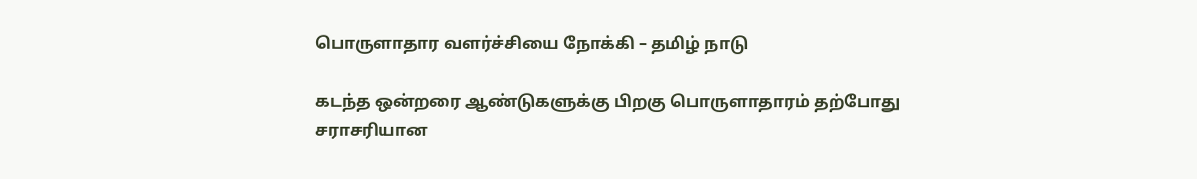பொருளாதார வளர்ச்சியை நோக்கி – தமிழ் நாடு

கடந்த ஒன்றரை ஆண்டுகளுக்கு பிறகு பொருளாதாரம் தற்போது சராசரியான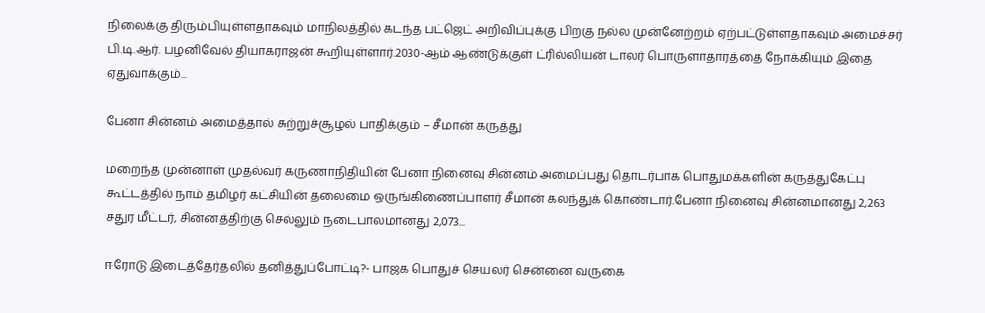நிலைக்கு திரும்பியுள்ளதாகவும் மாநிலத்தில் கடந்த பட்ஜெட் அறிவிப்புக்கு பிறகு நல்ல முன்னேற்றம் ஏற்பட்டுள்ளதாகவும் அமைச்சர் பி.டி.ஆர். பழனிவேல் தியாகராஜன் கூறியுள்ளார்.2030-ஆம் ஆண்டுக்குள் ட்ரில்லியன் டாலர் பொருளாதாரத்தை நோக்கியும் இதை ஏதுவாக்கும்...

பேனா சின்னம் அமைத்தால் சுற்றுச்சூழல் பாதிக்கும் – சீமான் கருத்து

மறைந்த முன்னாள் முதல்வர் கருணாநிதியின் பேனா நினைவு சின்னம் அமைப்பது தொடர்பாக பொதுமக்களின் கருத்துகேட்பு கூட்டத்தில் நாம் தமிழர் கட்சியின் தலைமை ஒருங்கிணைப்பாளர் சீமான் கலந்துக் கொண்டார்.பேனா நினைவு சின்னமானது 2,263 சதுர மீட்டர், சின்னத்திற்கு செல்லும் நடைபாலமானது 2,073...

ஈரோடு இடைத்தேர்தலில் தனித்துப்போட்டி?- பாஜக பொதுச் செயலர் சென்னை வருகை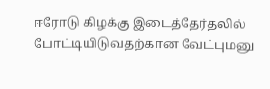ஈரோடு கிழக்கு இடைத்தேர்தலில் போட்டியிடுவதற்கான வேட்புமனு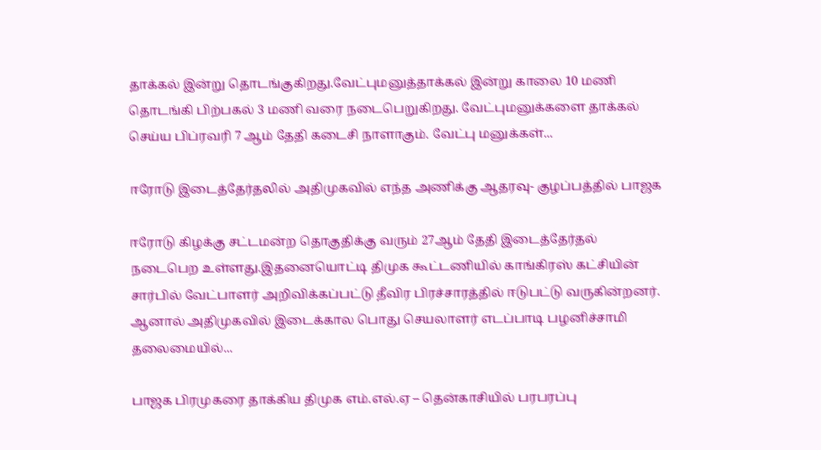தாக்கல் இன்று தொடங்குகிறது.வேட்புமனுத்தாக்கல் இன்று காலை 10 மணி தொடங்கி பிற்பகல் 3 மணி வரை நடைபெறுகிறது. வேட்புமனுக்களை தாக்கல் செய்ய பிப்ரவரி 7 ஆம் தேதி கடைசி நாளாகும். வேட்பு மனுக்கள்...

ஈரோடு இடைத்தேர்தலில் அதிமுகவில் எந்த அணிக்கு ஆதரவு- குழப்பத்தில் பாஜக

ஈரோடு கிழக்கு சட்டமன்ற தொகுதிக்கு வரும் 27ஆம் தேதி இடைத்தேர்தல் நடைபெற உள்ளது.இதனையொட்டி திமுக கூட்டணியில் காங்கிரஸ் கட்சியின் சார்பில் வேட்பாளர் அறிவிக்கப்பட்டு தீவிர பிரச்சாரத்தில் ஈடுபட்டு வருகின்றனர். ஆனால் அதிமுகவில் இடைக்கால பொது செயலாளர் எடப்பாடி பழனிச்சாமி தலைமையில்...

பாஜக பிரமுகரை தாக்கிய திமுக எம்.எல்.ஏ – தென்காசியில் பரபரப்பு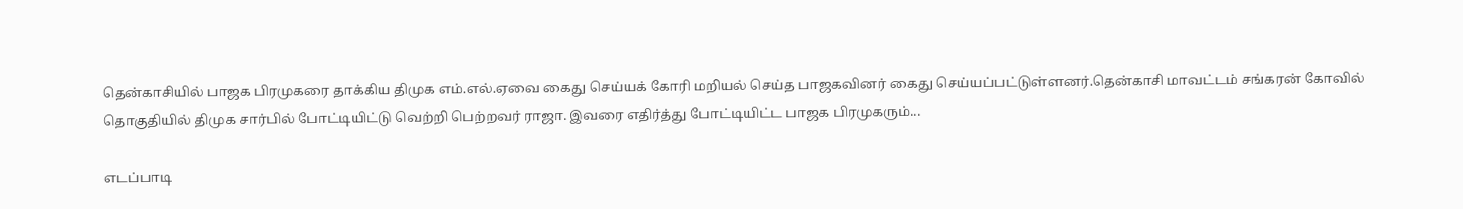தென்காசியில் பாஜக பிரமுகரை தாக்கிய திமுக எம்.எல்.ஏவை கைது செய்யக் கோரி மறியல் செய்த பாஜகவினர் கைது செய்யப்பட்டுள்ளனர்.தென்காசி மாவட்டம் சங்கரன் கோவில் தொகுதியில் திமுக சார்பில் போட்டியிட்டு வெற்றி பெற்றவர் ராஜா. இவரை எதிர்த்து போட்டியிட்ட பாஜக பிரமுகரும்...

எடப்பாடி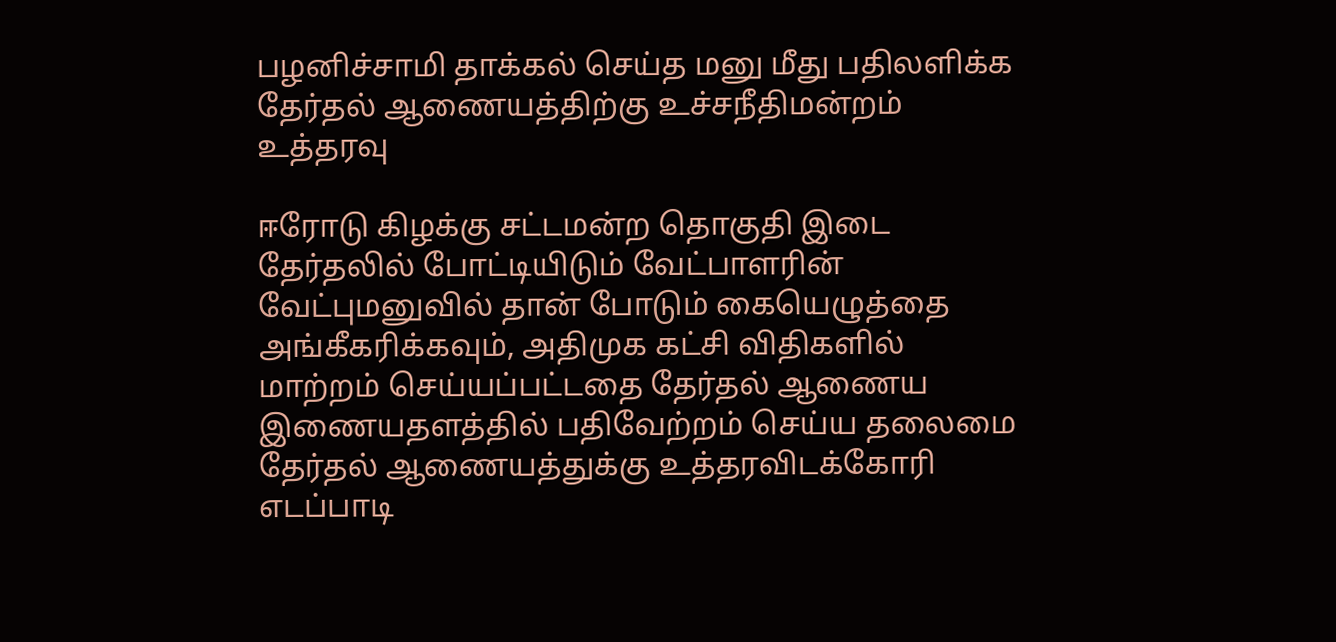பழனிச்சாமி தாக்கல் செய்த மனு மீது பதிலளிக்க தேர்தல் ஆணையத்திற்கு உச்சநீதிமன்றம் உத்தரவு

ஈரோடு கிழக்கு சட்டமன்ற தொகுதி இடை தேர்தலில் போட்டியிடும் வேட்பாளரின் வேட்புமனுவில் தான் போடும் கையெழுத்தை அங்கீகரிக்கவும், அதிமுக கட்சி விதிகளில் மாற்றம் செய்யப்பட்டதை தேர்தல் ஆணைய இணையதளத்தில் பதிவேற்றம் செய்ய தலைமை தேர்தல் ஆணையத்துக்கு உத்தரவிடக்கோரி எடப்பாடி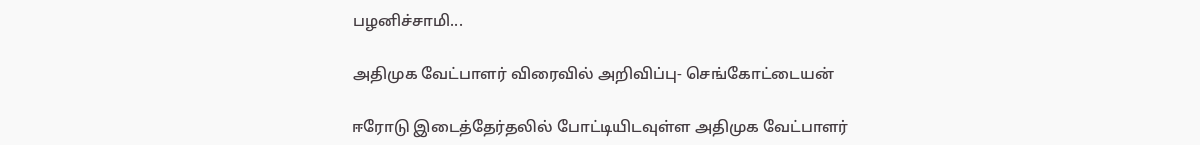பழனிச்சாமி...

அதிமுக வேட்பாளர் விரைவில் அறிவிப்பு- செங்கோட்டையன்

ஈரோடு இடைத்தேர்தலில் போட்டியிடவுள்ள அதிமுக வேட்பாளர்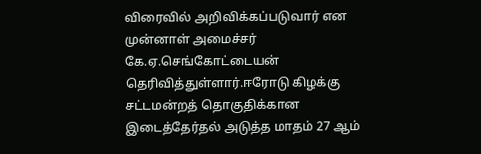விரைவில் அறிவிக்கப்படுவார் என முன்னாள் அமைச்சர் கே.ஏ.செங்கோட்டையன் தெரிவித்துள்ளார்.ஈரோடு கிழக்கு சட்டமன்றத் தொகுதிக்கான இடைத்தேர்தல் அடுத்த மாதம் 27 ஆம்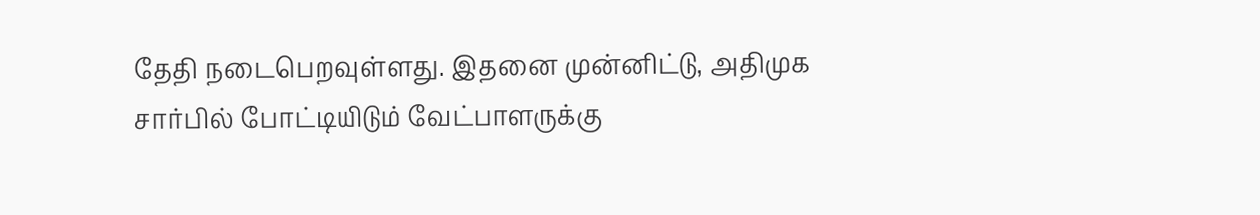தேதி நடைபெறவுள்ளது. இதனை முன்னிட்டு, அதிமுக சார்பில் போட்டியிடும் வேட்பாளருக்கு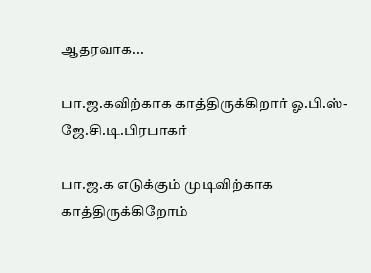ஆதரவாக...

பா.ஜ.கவிற்காக காத்திருக்கிறார் ஓ.பி.ஸ்-ஜே.சி.டி.பிரபாகர்

பா.ஜ.க எடுக்கும் முடிவிற்காக  காத்திருக்கிறோம்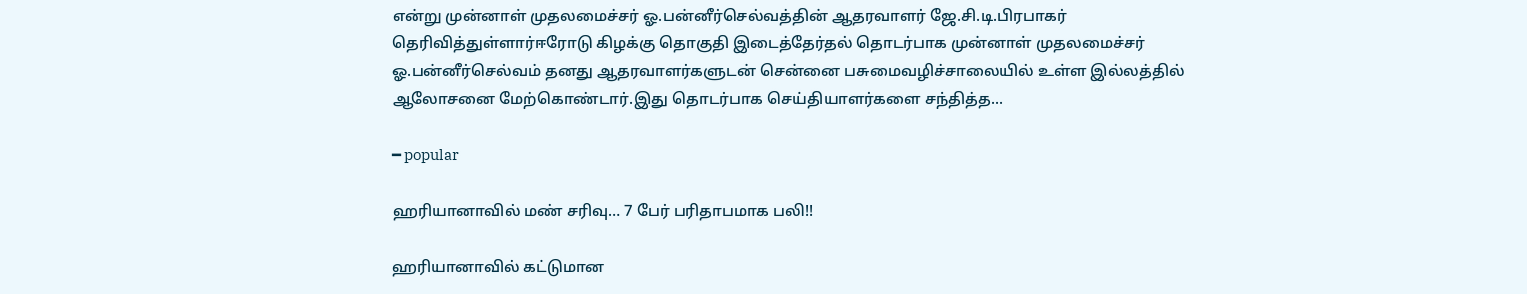என்று முன்னாள் முதலமைச்சர் ஓ.பன்னீர்செல்வத்தின் ஆதரவாளர் ஜே.சி.டி.பிரபாகர் தெரிவித்துள்ளார்ஈரோடு கிழக்கு தொகுதி இடைத்தேர்தல் தொடர்பாக முன்னாள் முதலமைச்சர் ஓ.பன்னீர்செல்வம் தனது ஆதரவாளர்களுடன் சென்னை பசுமைவழிச்சாலையில் உள்ள இல்லத்தில் ஆலோசனை மேற்கொண்டார்.இது தொடர்பாக செய்தியாளர்களை சந்தித்த...

━ popular

ஹரியானாவில் மண் சரிவு… 7 பேர் பரிதாபமாக பலி!!

ஹரியானாவில் கட்டுமான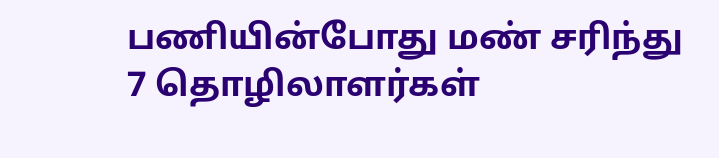பணியின்போது மண் சரிந்து 7 தொழிலாளர்கள்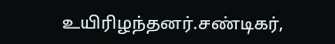உயிரிழந்தனர்.சண்டிகர்,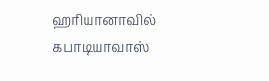ஹரியானாவில் கபாடியாவாஸ்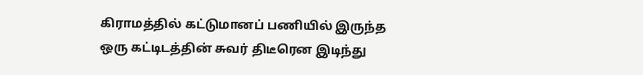கிராமத்தில் கட்டுமானப் பணியில் இருந்த ஒரு கட்டிடத்தின் சுவர் திடீரென இடிந்து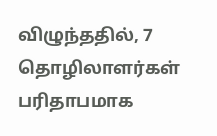விழுந்ததில், 7 தொழிலாளர்கள் பரிதாபமாக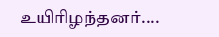உயிரிழந்தனர்....